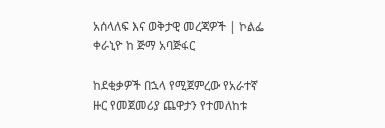አሰላለፍ እና ወቅታዊ መረጃዎች | ኮልፌ ቀራኒዮ ከ ጅማ አባጅፋር

ከደቂቃዎች በኋላ የሚጀምረው የአራተኛ ዙር የመጀመሪያ ጨዋታን የተመለከቱ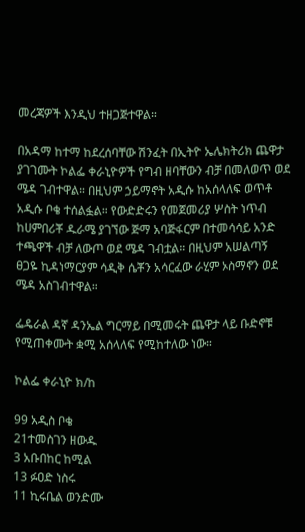መረጃዎች እንዲህ ተዘጋጅተዋል።

በአዳማ ከተማ ከደረሰባቸው ሽንፈት በኢትዮ ኤሌክትሪክ ጨዋታ ያገገሙት ኮልፌ ቀራኒዮዎች የግብ ዘባቸውን ብቻ በመለወጥ ወደ ሜዳ ገብተዋል። በዚህም ኃይማኖት አዲሱ ከአሰላለፍ ወጥቶ አዲሱ ቦቄ ተሰልፏል። የውድድሩን የመጀመሪያ ሦስት ነጥብ ከሀምበሪቾ ዱራሜ ያገኘው ጅማ አባጅፋርም በተመሳሳይ አንድ ተጫዋች ብቻ ለውጦ ወደ ሜዳ ገብቷል። በዚህም አሠልጣኝ ፀጋዬ ኪዳነማርያም ሳዲቅ ሴቾን አሳርፈው ራሂም ኦስማኖን ወደ ሜዳ አስገብተዋል።

ፌዴራል ዳኛ ዳንኤል ግርማይ በሚመሩት ጨዋታ ላይ ቡድኖቹ የሚጠቀሙት ቋሚ አሰላለፍ የሚከተለው ነው።

ኮልፌ ቀራኒዮ ክ/ከ

99 አዲስ ቦቄ
21ተመስገን ዘውዱ
3 አቡበከር ከሚል
13 ፉዐድ ነስሩ
11 ኪሩቤል ወንድሙ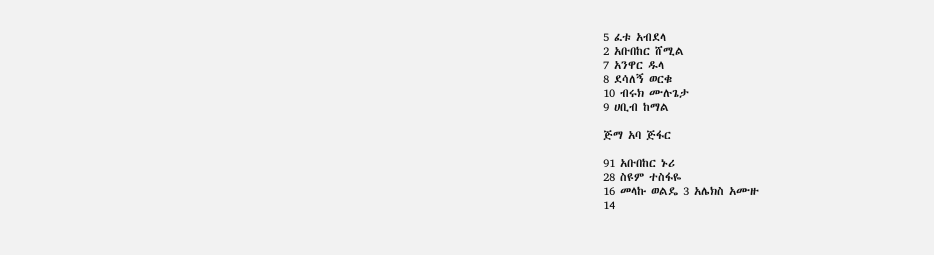5 ፈቱ አብደላ
2 አቡበከር ሸሚል
7 አንዋር ዱላ
8 ደሳለኝ ወርቁ
10 ብሩክ ሙሉጌታ
9 ሀቢብ ከማል

ጅማ አባ ጅፋር

91 አቡበከር ኑሪ
28 ስዩም ተስፋዬ
16 መላኩ ወልዴ 3 አሌክስ አሙዙ
14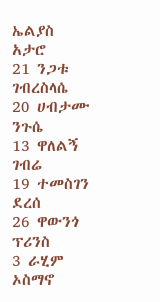ኤልያስ አታሮ
21 ንጋቱ ገብረስላሴ
20 ሀብታሙ ንጉሴ
13 ዋለልኝ ገብሬ
19 ተመስገን ደረሰ
26 ዋውንጎ ፕሪንስ
3 ራሂም ኦስማኖ